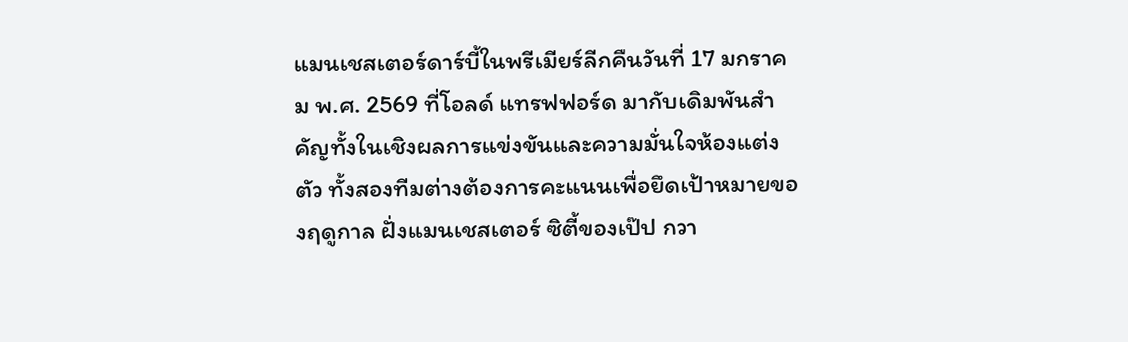แมนเชสเตอร์ดาร์บี้ในพรีเมียร์ลีกคืนวันที่ 17 มกราคม พ.ศ. 2569 ที่โอลด์ แทรฟฟอร์ด มากับเดิมพันสำคัญทั้งในเชิงผลการแข่งขันและความมั่นใจห้องแต่งตัว ทั้งสองทีมต่างต้องการคะแนนเพื่อยึดเป้าหมายของฤดูกาล ฝั่งแมนเชสเตอร์ ซิตี้ของเป๊ป กวา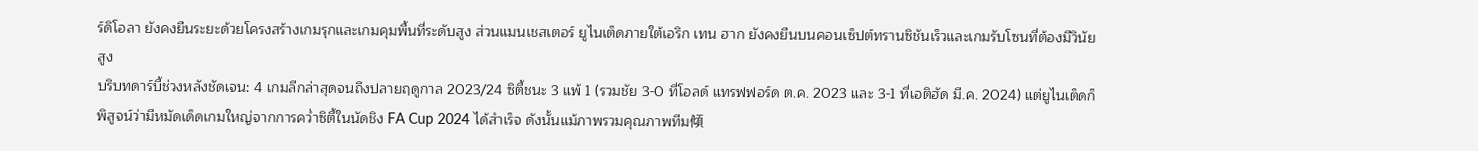ร์ดิโอลา ยังคงยืนระยะด้วยโครงสร้างเกมรุกและเกมคุมพื้นที่ระดับสูง ส่วนแมนเชสเตอร์ ยูไนเต็ดภายใต้เอริก เทน ฮาก ยังคงยืนบนคอนเซ็ปต์ทรานซิชันเร็วและเกมรับโซนที่ต้องมีวินัยสูง
บริบทดาร์บี้ช่วงหลังชัดเจน: 4 เกมลีกล่าสุดจนถึงปลายฤดูกาล 2023/24 ซิตี้ชนะ 3 แพ้ 1 (รวมชัย 3-0 ที่โอลด์ แทรฟฟอร์ด ต.ค. 2023 และ 3-1 ที่เอติฮัด มี.ค. 2024) แต่ยูไนเต็ดก็พิสูจน์ว่ามีหมัดเด็ดเกมใหญ่จากการคว่ำซิตี้ในนัดชิง FA Cup 2024 ได้สำเร็จ ดังนั้นแม้ภาพรวมคุณภาพทีม傾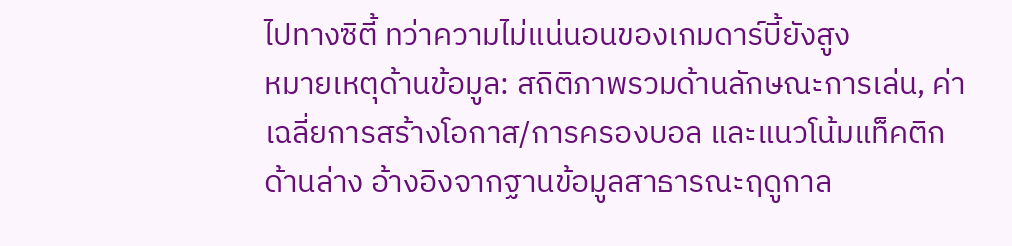ไปทางซิตี้ ทว่าความไม่แน่นอนของเกมดาร์บี้ยังสูง
หมายเหตุด้านข้อมูล: สถิติภาพรวมด้านลักษณะการเล่น, ค่าเฉลี่ยการสร้างโอกาส/การครองบอล และแนวโน้มแท็คติกด้านล่าง อ้างอิงจากฐานข้อมูลสาธารณะฤดูกาล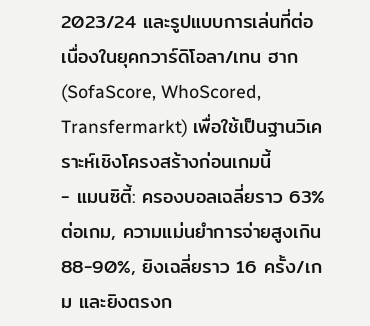2023/24 และรูปแบบการเล่นที่ต่อเนื่องในยุคกวาร์ดิโอลา/เทน ฮาก (SofaScore, WhoScored, Transfermarkt) เพื่อใช้เป็นฐานวิเคราะห์เชิงโครงสร้างก่อนเกมนี้
- แมนซิตี้: ครองบอลเฉลี่ยราว 63% ต่อเกม, ความแม่นยำการจ่ายสูงเกิน 88-90%, ยิงเฉลี่ยราว 16 ครั้ง/เกม และยิงตรงก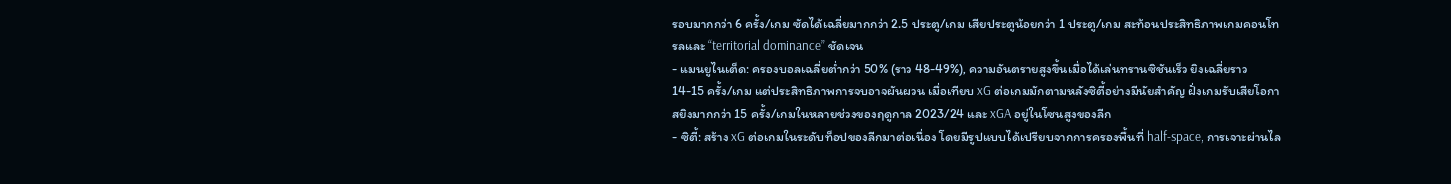รอบมากกว่า 6 ครั้ง/เกม ซัดได้เฉลี่ยมากกว่า 2.5 ประตู/เกม เสียประตูน้อยกว่า 1 ประตู/เกม สะท้อนประสิทธิภาพเกมคอนโทรลและ “territorial dominance” ชัดเจน
- แมนยูไนเต็ด: ครองบอลเฉลี่ยต่ำกว่า 50% (ราว 48-49%), ความอันตรายสูงขึ้นเมื่อได้เล่นทรานซิชันเร็ว ยิงเฉลี่ยราว 14-15 ครั้ง/เกม แต่ประสิทธิภาพการจบอาจผันผวน เมื่อเทียบ xG ต่อเกมมักตามหลังซิตี้อย่างมีนัยสำคัญ ฝั่งเกมรับเสียโอกาสยิงมากกว่า 15 ครั้ง/เกมในหลายช่วงของฤดูกาล 2023/24 และ xGA อยู่ในโซนสูงของลีก
- ซิตี้: สร้าง xG ต่อเกมในระดับท็อปของลีกมาต่อเนื่อง โดยมีรูปแบบได้เปรียบจากการครองพื้นที่ half-space, การเจาะผ่านไล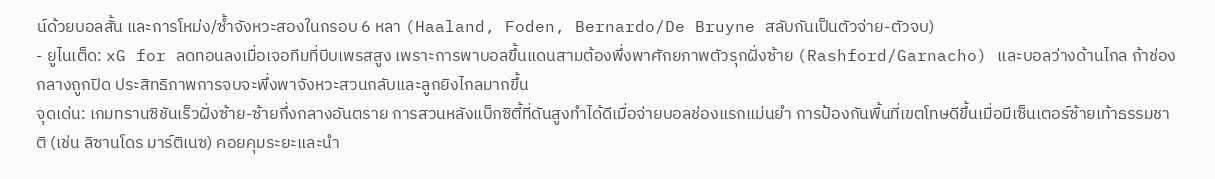น์ด้วยบอลสั้น และการโหม่ง/ซ้ำจังหวะสองในกรอบ 6 หลา (Haaland, Foden, Bernardo/De Bruyne สลับกันเป็นตัวจ่าย-ตัวจบ)
- ยูไนเต็ด: xG for ลดทอนลงเมื่อเจอทีมที่บีบเพรสสูง เพราะการพาบอลขึ้นแดนสามต้องพึ่งพาศักยภาพตัวรุกฝั่งซ้าย (Rashford/Garnacho) และบอลว่างด้านไกล ถ้าช่องกลางถูกปิด ประสิทธิภาพการจบจะพึ่งพาจังหวะสวนกลับและลูกยิงไกลมากขึ้น
จุดเด่น: เกมทรานซิชันเร็วฝั่งซ้าย-ซ้ายกึ่งกลางอันตราย การสวนหลังแบ็กซิตี้ที่ดันสูงทำได้ดีเมื่อจ่ายบอลช่องแรกแม่นยำ การป้องกันพื้นที่เขตโทษดีขึ้นเมื่อมีเซ็นเตอร์ซ้ายเท้าธรรมชาติ (เช่น ลิซานโดร มาร์ติเนซ) คอยคุมระยะและนำ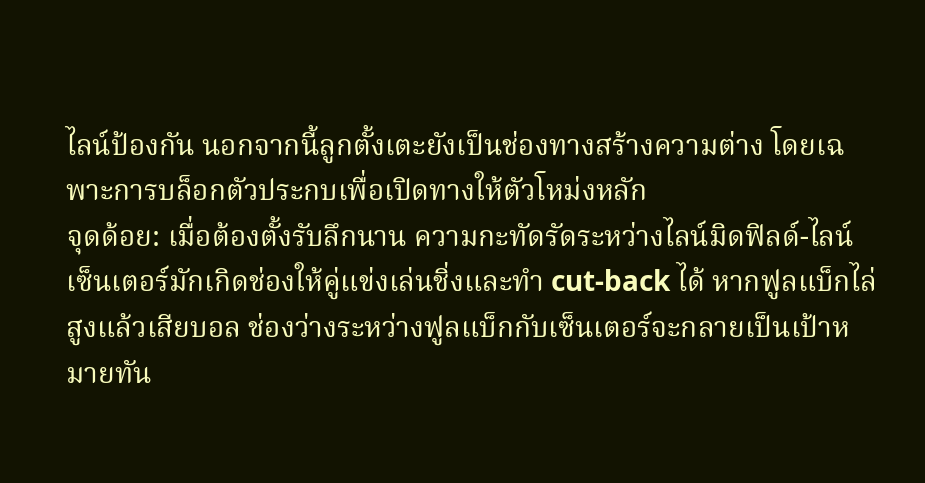ไลน์ป้องกัน นอกจากนี้ลูกตั้งเตะยังเป็นช่องทางสร้างความต่าง โดยเฉพาะการบล็อกตัวประกบเพื่อเปิดทางให้ตัวโหม่งหลัก
จุดด้อย: เมื่อต้องตั้งรับลึกนาน ความกะทัดรัดระหว่างไลน์มิดฟิลด์-ไลน์เซ็นเตอร์มักเกิดช่องให้คู่แข่งเล่นชิ่งและทำ cut-back ได้ หากฟูลแบ็กไล่สูงแล้วเสียบอล ช่องว่างระหว่างฟูลแบ็กกับเซ็นเตอร์จะกลายเป็นเป้าหมายทัน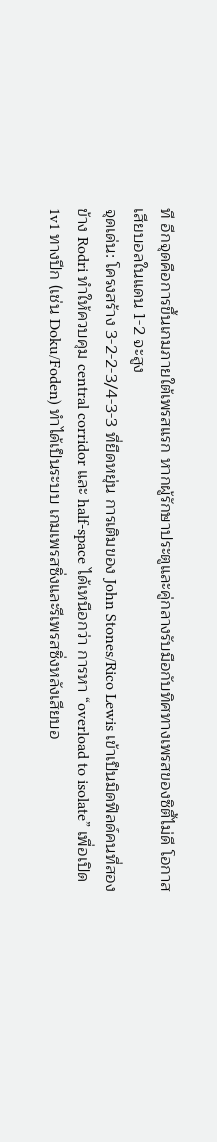ที อีกจุดคือการขึ้นเกมภายใต้เพรสแรก หากผู้รักษาประตูและคู่กลางรับมือกับทิศทางเพรสของซิตี้ไม่ดี โอกาสเสียบอลในแดน 1-2 จะสูง
จุดเด่น: โครงสร้าง 3-2-2-3/4-3-3 ที่ยืดหยุ่น การเติมของ John Stones/Rico Lewis เข้าเป็นมิดฟิลด์คนที่สองข้าง Rodri ทำให้ควบคุม central corridor และ half-space ได้เหนือกว่า การหา “overload to isolate” เพื่อเปิด 1v1 ทางปีก (เช่น Doku/Foden) ทำได้เป็นระบบ เกมเพรสซิ่งและรีเพรสซิ่งหลังเสียบอ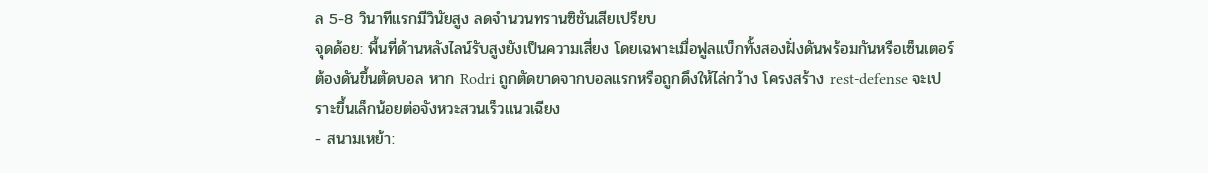ล 5-8 วินาทีแรกมีวินัยสูง ลดจำนวนทรานซิชันเสียเปรียบ
จุดด้อย: พื้นที่ด้านหลังไลน์รับสูงยังเป็นความเสี่ยง โดยเฉพาะเมื่อฟูลแบ็กทั้งสองฝั่งดันพร้อมกันหรือเซ็นเตอร์ต้องดันขึ้นตัดบอล หาก Rodri ถูกตัดขาดจากบอลแรกหรือถูกดึงให้ไล่กว้าง โครงสร้าง rest-defense จะเปราะขึ้นเล็กน้อยต่อจังหวะสวนเร็วแนวเฉียง
- สนามเหย้า: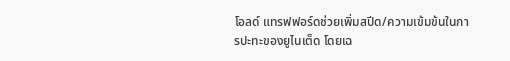โอลด์ แทรฟฟอร์ดช่วยเพิ่มสปีด/ความเข้มข้นในการปะทะของยูไนเต็ด โดยเฉ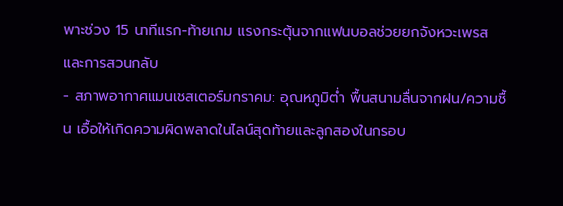พาะช่วง 15 นาทีแรก-ท้ายเกม แรงกระตุ้นจากแฟนบอลช่วยยกจังหวะเพรสและการสวนกลับ
- สภาพอากาศแมนเชสเตอร์มกราคม: อุณหภูมิต่ำ พื้นสนามลื่นจากฝน/ความชื้น เอื้อให้เกิดความผิดพลาดในไลน์สุดท้ายและลูกสองในกรอบ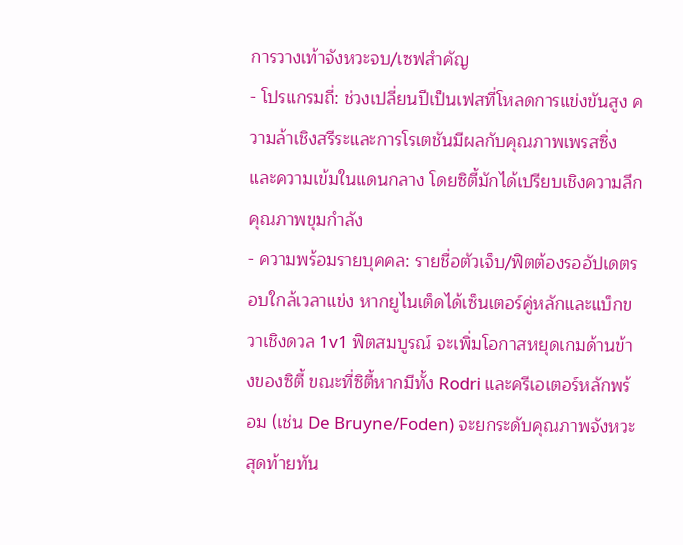การวางเท้าจังหวะจบ/เซฟสำคัญ
- โปรแกรมถี่: ช่วงเปลี่ยนปีเป็นเฟสที่โหลดการแข่งขันสูง ความล้าเชิงสรีระและการโรเตชันมีผลกับคุณภาพเพรสซิ่งและความเข้มในแดนกลาง โดยซิตี้มักได้เปรียบเชิงความลึกคุณภาพขุมกำลัง
- ความพร้อมรายบุคคล: รายชื่อตัวเจ็บ/ฟิตต้องรออัปเดตรอบใกล้เวลาแข่ง หากยูไนเต็ดได้เซ็นเตอร์คู่หลักและแบ็กขวาเชิงดวล 1v1 ฟิตสมบูรณ์ จะเพิ่มโอกาสหยุดเกมด้านข้างของซิตี้ ขณะที่ซิตี้หากมีทั้ง Rodri และครีเอเตอร์หลักพร้อม (เช่น De Bruyne/Foden) จะยกระดับคุณภาพจังหวะสุดท้ายทัน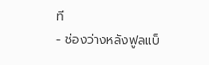ที
- ช่องว่างหลังฟูลแบ็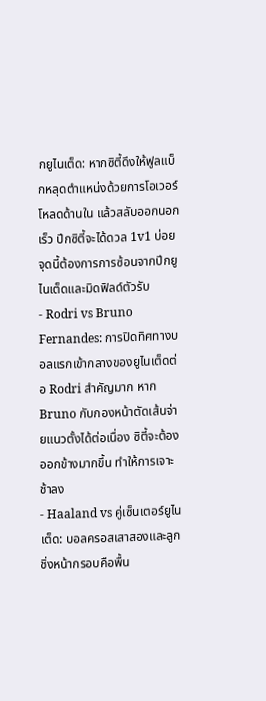กยูไนเต็ด: หากซิตี้ดึงให้ฟูลแบ็กหลุดตำแหน่งด้วยการโอเวอร์โหลดด้านใน แล้วสลับออกนอกเร็ว ปีกซิตี้จะได้ดวล 1v1 บ่อย จุดนี้ต้องการการซ้อนจากปีกยูไนเต็ดและมิดฟิลด์ตัวรับ
- Rodri vs Bruno Fernandes: การปิดทิศทางบอลแรกเข้ากลางของยูไนเต็ดต่อ Rodri สำคัญมาก หาก Bruno กับกองหน้าตัดเส้นจ่ายแนวตั้งได้ต่อเนื่อง ซิตี้จะต้องออกข้างมากขึ้น ทำให้การเจาะช้าลง
- Haaland vs คู่เซ็นเตอร์ยูไนเต็ด: บอลครอสเสาสองและลูกชิ่งหน้ากรอบคือพื้น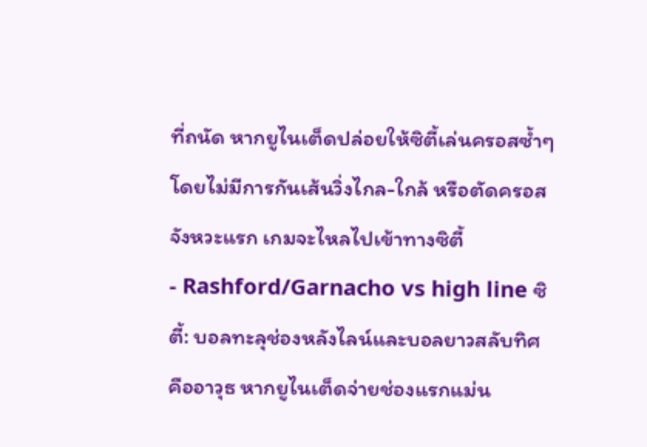ที่ถนัด หากยูไนเต็ดปล่อยให้ซิตี้เล่นครอสซ้ำๆ โดยไม่มีการกันเส้นวิ่งไกล-ใกล้ หรือตัดครอสจังหวะแรก เกมจะไหลไปเข้าทางซิตี้
- Rashford/Garnacho vs high line ซิตี้: บอลทะลุช่องหลังไลน์และบอลยาวสลับทิศคืออาวุธ หากยูไนเต็ดจ่ายช่องแรกแม่น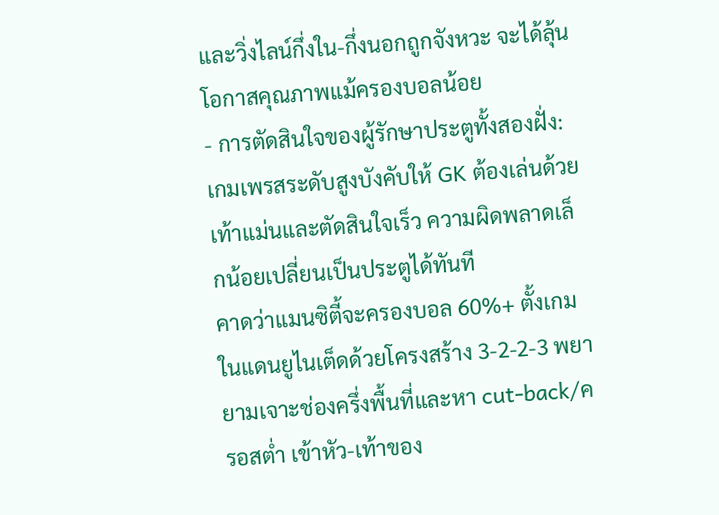และวิ่งไลน์กึ่งใน-กึ่งนอกถูกจังหวะ จะได้ลุ้นโอกาสคุณภาพแม้ครองบอลน้อย
- การตัดสินใจของผู้รักษาประตูทั้งสองฝั่ง: เกมเพรสระดับสูงบังคับให้ GK ต้องเล่นด้วยเท้าแม่นและตัดสินใจเร็ว ความผิดพลาดเล็กน้อยเปลี่ยนเป็นประตูได้ทันที
คาดว่าแมนซิตี้จะครองบอล 60%+ ตั้งเกมในแดนยูไนเต็ดด้วยโครงสร้าง 3-2-2-3 พยายามเจาะช่องครึ่งพื้นที่และหา cut-back/ครอสต่ำ เข้าหัว-เท้าของ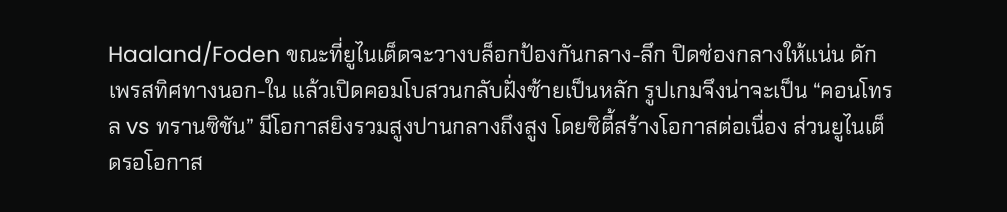Haaland/Foden ขณะที่ยูไนเต็ดจะวางบล็อกป้องกันกลาง-ลึก ปิดช่องกลางให้แน่น ดักเพรสทิศทางนอก-ใน แล้วเปิดคอมโบสวนกลับฝั่งซ้ายเป็นหลัก รูปเกมจึงน่าจะเป็น “คอนโทรล vs ทรานซิชัน” มีโอกาสยิงรวมสูงปานกลางถึงสูง โดยซิตี้สร้างโอกาสต่อเนื่อง ส่วนยูไนเต็ดรอโอกาส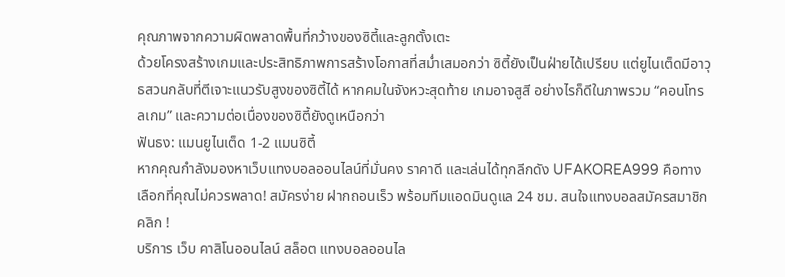คุณภาพจากความผิดพลาดพื้นที่กว้างของซิตี้และลูกตั้งเตะ
ด้วยโครงสร้างเกมและประสิทธิภาพการสร้างโอกาสที่สม่ำเสมอกว่า ซิตี้ยังเป็นฝ่ายได้เปรียบ แต่ยูไนเต็ดมีอาวุธสวนกลับที่ตีเจาะแนวรับสูงของซิตี้ได้ หากคมในจังหวะสุดท้าย เกมอาจสูสี อย่างไรก็ดีในภาพรวม “คอนโทรลเกม” และความต่อเนื่องของซิตี้ยังดูเหนือกว่า
ฟันธง: แมนยูไนเต็ด 1-2 แมนซิตี้
หากคุณกำลังมองหาเว็บแทงบอลออนไลน์ที่มั่นคง ราคาดี และเล่นได้ทุกลีกดัง UFAKOREA999 คือทางเลือกที่คุณไม่ควรพลาด! สมัครง่าย ฝากถอนเร็ว พร้อมทีมแอดมินดูแล 24 ชม. สนใจแทงบอลสมัครสมาชิก คลิก !
บริการ เว็บ คาสิโนออนไลน์ สล็อต แทงบอลออนไล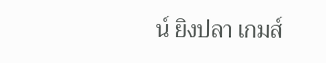น์ ยิงปลา เกมส์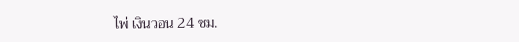ไพ่ เงินวอน 24 ชม.